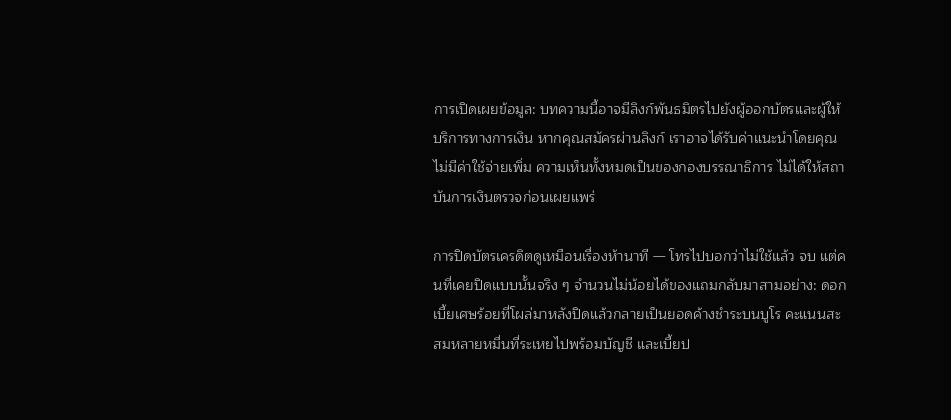การเปิดเผยข้อมูล: บทความนี้อาจมีลิงก์พันธมิตรไปยังผู้ออกบัตรและผู้ให้บริการทางการเงิน หากคุณสมัครผ่านลิงก์ เราอาจได้รับค่าแนะนำโดยคุณไม่มีค่าใช้จ่ายเพิ่ม ความเห็นทั้งหมดเป็นของกองบรรณาธิการ ไม่ได้ให้สถาบันการเงินตรวจก่อนเผยแพร่

การปิดบัตรเครดิตดูเหมือนเรื่องห้านาที — โทรไปบอกว่าไม่ใช้แล้ว จบ แต่คนที่เคยปิดแบบนั้นจริง ๆ จำนวนไม่น้อยได้ของแถมกลับมาสามอย่าง: ดอกเบี้ยเศษร้อยที่โผล่มาหลังปิดแล้วกลายเป็นยอดค้างชำระบนบูโร คะแนนสะสมหลายหมื่นที่ระเหยไปพร้อมบัญชี และเบี้ยป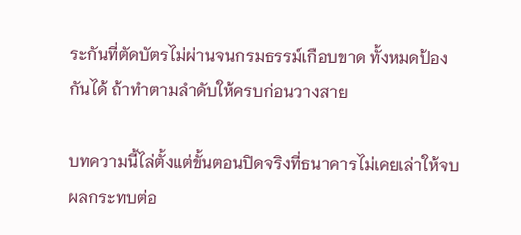ระกันที่ตัดบัตรไม่ผ่านจนกรมธรรม์เกือบขาด ทั้งหมดป้องกันได้ ถ้าทำตามลำดับให้ครบก่อนวางสาย

บทความนี้ไล่ตั้งแต่ขั้นตอนปิดจริงที่ธนาคารไม่เคยเล่าให้จบ ผลกระทบต่อ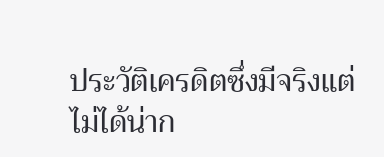ประวัติเครดิตซึ่งมีจริงแต่ไม่ได้น่าก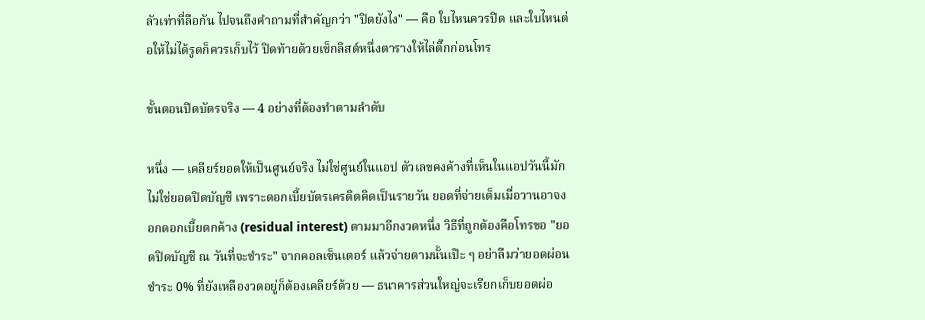ลัวเท่าที่ลือกัน ไปจนถึงคำถามที่สำคัญกว่า "ปิดยังไง" — คือ ใบไหนควรปิด และใบไหนต่อให้ไม่ได้รูดก็ควรเก็บไว้ ปิดท้ายด้วยเช็กลิสต์หนึ่งตารางให้ไล่ติ๊กก่อนโทร

ขั้นตอนปิดบัตรจริง — 4 อย่างที่ต้องทำตามลำดับ

หนึ่ง — เคลียร์ยอดให้เป็นศูนย์จริง ไม่ใช่ศูนย์ในแอป ตัวเลขคงค้างที่เห็นในแอปวันนี้มักไม่ใช่ยอดปิดบัญชี เพราะดอกเบี้ยบัตรเครดิตคิดเป็นรายวัน ยอดที่จ่ายเต็มเมื่อวานอาจงอกดอกเบี้ยตกค้าง (residual interest) ตามมาอีกงวดหนึ่ง วิธีที่ถูกต้องคือโทรขอ "ยอดปิดบัญชี ณ วันที่จะชำระ" จากคอลเซ็นเตอร์ แล้วจ่ายตามนั้นเป๊ะ ๆ อย่าลืมว่ายอดผ่อนชำระ 0% ที่ยังเหลืองวดอยู่ก็ต้องเคลียร์ด้วย — ธนาคารส่วนใหญ่จะเรียกเก็บยอดผ่อ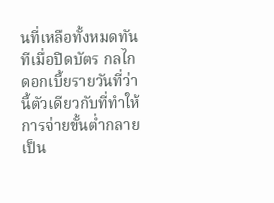นที่เหลือทั้งหมดทันทีเมื่อปิดบัตร กลไกดอกเบี้ยรายวันที่ว่านี้ตัวเดียวกับที่ทำให้การจ่ายขั้นต่ำกลายเป็น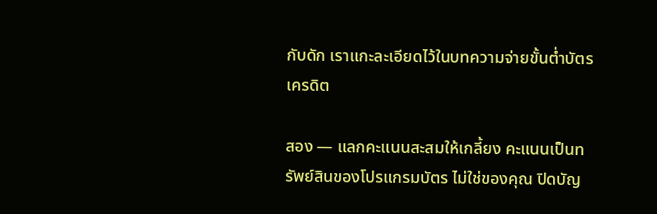กับดัก เราแกะละเอียดไว้ในบทความจ่ายขั้นต่ำบัตรเครดิต

สอง — แลกคะแนนสะสมให้เกลี้ยง คะแนนเป็นทรัพย์สินของโปรแกรมบัตร ไม่ใช่ของคุณ ปิดบัญ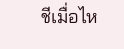ชีเมื่อไห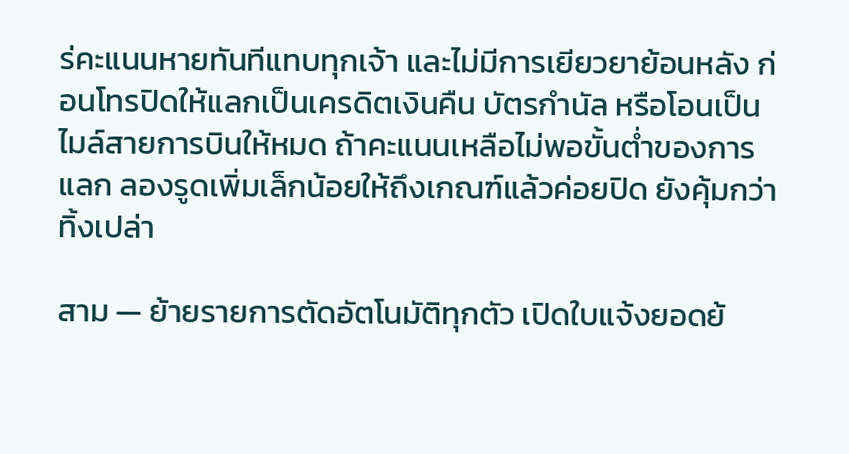ร่คะแนนหายทันทีแทบทุกเจ้า และไม่มีการเยียวยาย้อนหลัง ก่อนโทรปิดให้แลกเป็นเครดิตเงินคืน บัตรกำนัล หรือโอนเป็นไมล์สายการบินให้หมด ถ้าคะแนนเหลือไม่พอขั้นต่ำของการแลก ลองรูดเพิ่มเล็กน้อยให้ถึงเกณฑ์แล้วค่อยปิด ยังคุ้มกว่าทิ้งเปล่า

สาม — ย้ายรายการตัดอัตโนมัติทุกตัว เปิดใบแจ้งยอดย้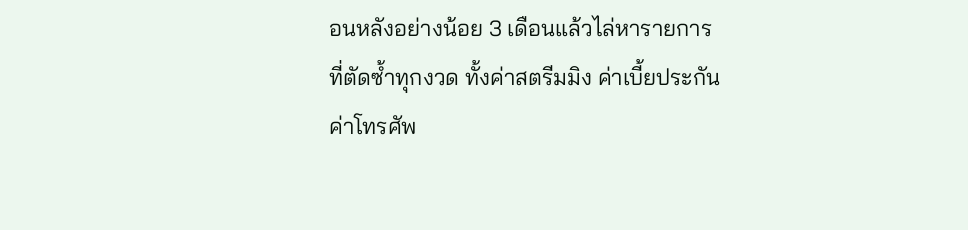อนหลังอย่างน้อย 3 เดือนแล้วไล่หารายการที่ตัดซ้ำทุกงวด ทั้งค่าสตรีมมิง ค่าเบี้ยประกัน ค่าโทรศัพ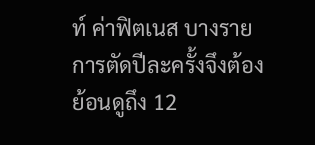ท์ ค่าฟิตเนส บางรายการตัดปีละครั้งจึงต้องย้อนดูถึง 12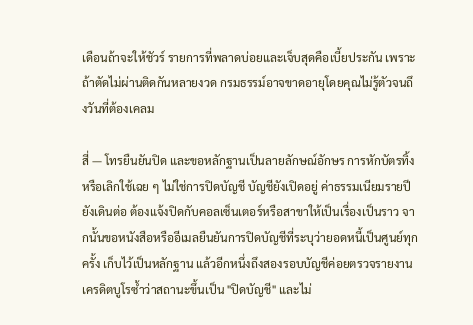เดือนถ้าจะให้ชัวร์ รายการที่พลาดบ่อยและเจ็บสุดคือเบี้ยประกัน เพราะถ้าตัดไม่ผ่านติดกันหลายงวด กรมธรรม์อาจขาดอายุโดยคุณไม่รู้ตัวจนถึงวันที่ต้องเคลม

สี่ — โทรยืนยันปิด และขอหลักฐานเป็นลายลักษณ์อักษร การหักบัตรทิ้งหรือเลิกใช้เฉย ๆ ไม่ใช่การปิดบัญชี บัญชียังเปิดอยู่ ค่าธรรมเนียมรายปียังเดินต่อ ต้องแจ้งปิดกับคอลเซ็นเตอร์หรือสาขาให้เป็นเรื่องเป็นราว จากนั้นขอหนังสือหรืออีเมลยืนยันการปิดบัญชีที่ระบุว่ายอดหนี้เป็นศูนย์ทุกครั้ง เก็บไว้เป็นหลักฐาน แล้วอีกหนึ่งถึงสองรอบบัญชีค่อยตรวจรายงานเครดิตบูโรซ้ำว่าสถานะขึ้นเป็น "ปิดบัญชี" และไม่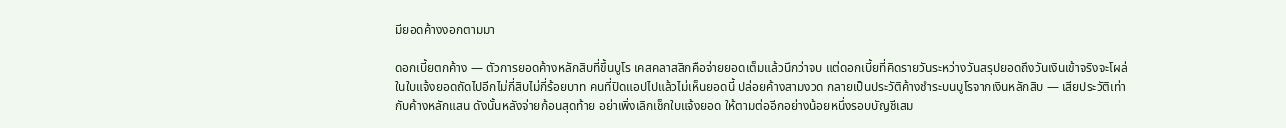มียอดค้างงอกตามมา

ดอกเบี้ยตกค้าง — ตัวการยอดค้างหลักสิบที่ขึ้นบูโร เคสคลาสสิกคือจ่ายยอดเต็มแล้วนึกว่าจบ แต่ดอกเบี้ยที่คิดรายวันระหว่างวันสรุปยอดถึงวันเงินเข้าจริงจะโผล่ในใบแจ้งยอดถัดไปอีกไม่กี่สิบไม่กี่ร้อยบาท คนที่ปิดแอปไปแล้วไม่เห็นยอดนี้ ปล่อยค้างสามงวด กลายเป็นประวัติค้างชำระบนบูโรจากเงินหลักสิบ — เสียประวัติเท่ากับค้างหลักแสน ดังนั้นหลังจ่ายก้อนสุดท้าย อย่าเพิ่งเลิกเช็กใบแจ้งยอด ให้ตามต่ออีกอย่างน้อยหนึ่งรอบบัญชีเสม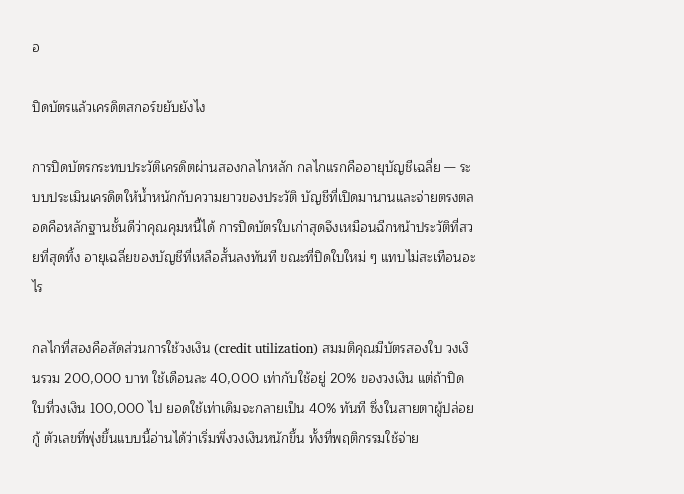อ

ปิดบัตรแล้วเครดิตสกอร์ขยับยังไง

การปิดบัตรกระทบประวัติเครดิตผ่านสองกลไกหลัก กลไกแรกคืออายุบัญชีเฉลี่ย — ระบบประเมินเครดิตให้น้ำหนักกับความยาวของประวัติ บัญชีที่เปิดมานานและจ่ายตรงตลอดคือหลักฐานชั้นดีว่าคุณคุมหนี้ได้ การปิดบัตรใบเก่าสุดจึงเหมือนฉีกหน้าประวัติที่สวยที่สุดทิ้ง อายุเฉลี่ยของบัญชีที่เหลือสั้นลงทันที ขณะที่ปิดใบใหม่ ๆ แทบไม่สะเทือนอะไร

กลไกที่สองคือสัดส่วนการใช้วงเงิน (credit utilization) สมมติคุณมีบัตรสองใบ วงเงินรวม 200,000 บาท ใช้เดือนละ 40,000 เท่ากับใช้อยู่ 20% ของวงเงิน แต่ถ้าปิดใบที่วงเงิน 100,000 ไป ยอดใช้เท่าเดิมจะกลายเป็น 40% ทันที ซึ่งในสายตาผู้ปล่อยกู้ ตัวเลขที่พุ่งขึ้นแบบนี้อ่านได้ว่าเริ่มพึ่งวงเงินหนักขึ้น ทั้งที่พฤติกรรมใช้จ่าย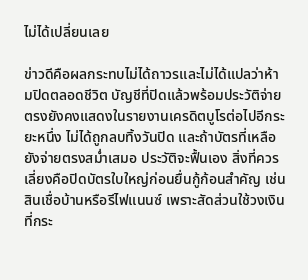ไม่ได้เปลี่ยนเลย

ข่าวดีคือผลกระทบไม่ได้ถาวรและไม่ได้แปลว่าห้ามปิดตลอดชีวิต บัญชีที่ปิดแล้วพร้อมประวัติจ่ายตรงยังคงแสดงในรายงานเครดิตบูโรต่อไปอีกระยะหนึ่ง ไม่ได้ถูกลบทิ้งวันปิด และถ้าบัตรที่เหลือยังจ่ายตรงสม่ำเสมอ ประวัติจะฟื้นเอง สิ่งที่ควรเลี่ยงคือปิดบัตรใบใหญ่ก่อนยื่นกู้ก้อนสำคัญ เช่น สินเชื่อบ้านหรือรีไฟแนนซ์ เพราะสัดส่วนใช้วงเงินที่กระ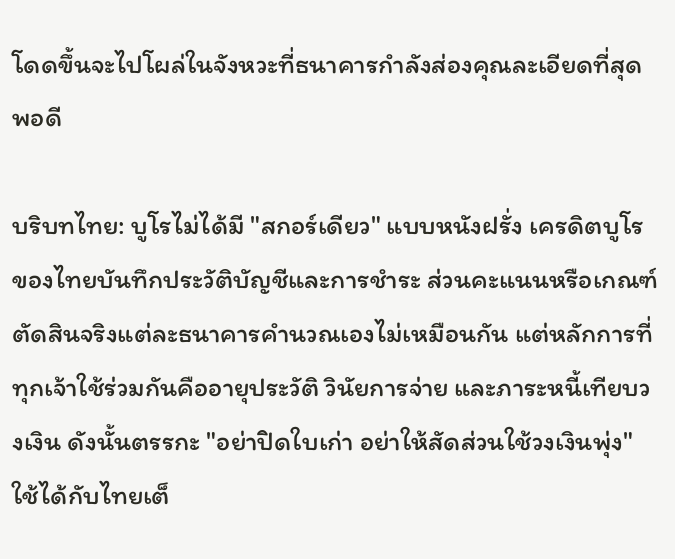โดดขึ้นจะไปโผล่ในจังหวะที่ธนาคารกำลังส่องคุณละเอียดที่สุดพอดี

บริบทไทย: บูโรไม่ได้มี "สกอร์เดียว" แบบหนังฝรั่ง เครดิตบูโรของไทยบันทึกประวัติบัญชีและการชำระ ส่วนคะแนนหรือเกณฑ์ตัดสินจริงแต่ละธนาคารคำนวณเองไม่เหมือนกัน แต่หลักการที่ทุกเจ้าใช้ร่วมกันคืออายุประวัติ วินัยการจ่าย และภาระหนี้เทียบวงเงิน ดังนั้นตรรกะ "อย่าปิดใบเก่า อย่าให้สัดส่วนใช้วงเงินพุ่ง" ใช้ได้กับไทยเต็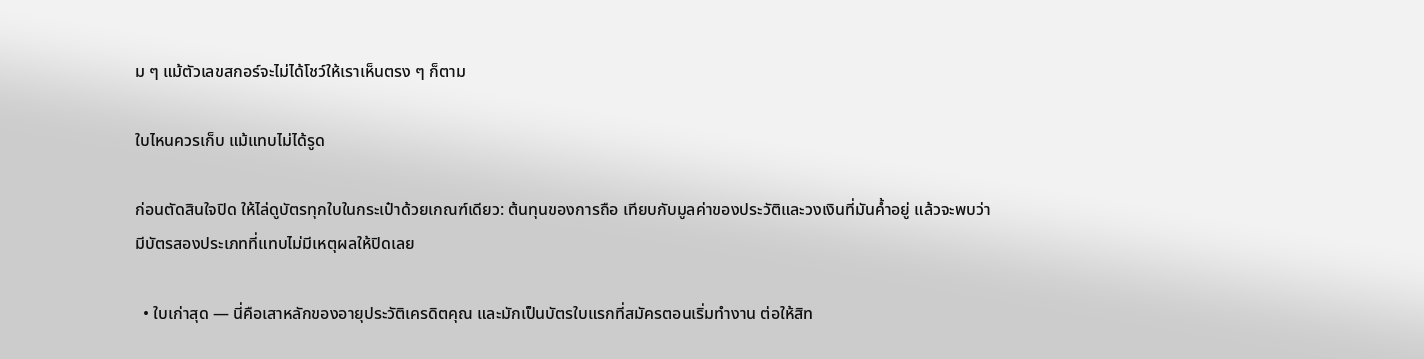ม ๆ แม้ตัวเลขสกอร์จะไม่ได้โชว์ให้เราเห็นตรง ๆ ก็ตาม

ใบไหนควรเก็บ แม้แทบไม่ได้รูด

ก่อนตัดสินใจปิด ให้ไล่ดูบัตรทุกใบในกระเป๋าด้วยเกณฑ์เดียว: ต้นทุนของการถือ เทียบกับมูลค่าของประวัติและวงเงินที่มันค้ำอยู่ แล้วจะพบว่ามีบัตรสองประเภทที่แทบไม่มีเหตุผลให้ปิดเลย

  • ใบเก่าสุด — นี่คือเสาหลักของอายุประวัติเครดิตคุณ และมักเป็นบัตรใบแรกที่สมัครตอนเริ่มทำงาน ต่อให้สิท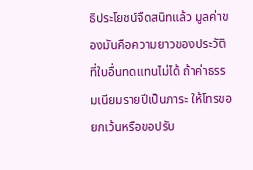ธิประโยชน์จืดสนิทแล้ว มูลค่าของมันคือความยาวของประวัติที่ใบอื่นทดแทนไม่ได้ ถ้าค่าธรรมเนียมรายปีเป็นภาระ ให้โทรขอยกเว้นหรือขอปรับ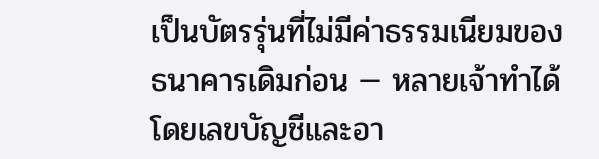เป็นบัตรรุ่นที่ไม่มีค่าธรรมเนียมของธนาคารเดิมก่อน — หลายเจ้าทำได้โดยเลขบัญชีและอา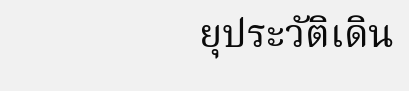ยุประวัติเดิน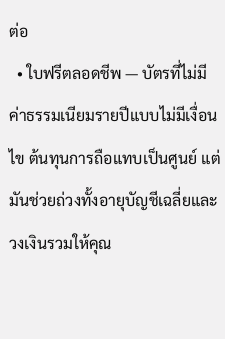ต่อ
  • ใบฟรีตลอดชีพ — บัตรที่ไม่มีค่าธรรมเนียมรายปีแบบไม่มีเงื่อนไข ต้นทุนการถือแทบเป็นศูนย์ แต่มันช่วยถ่วงทั้งอายุบัญชีเฉลี่ยและวงเงินรวมให้คุณ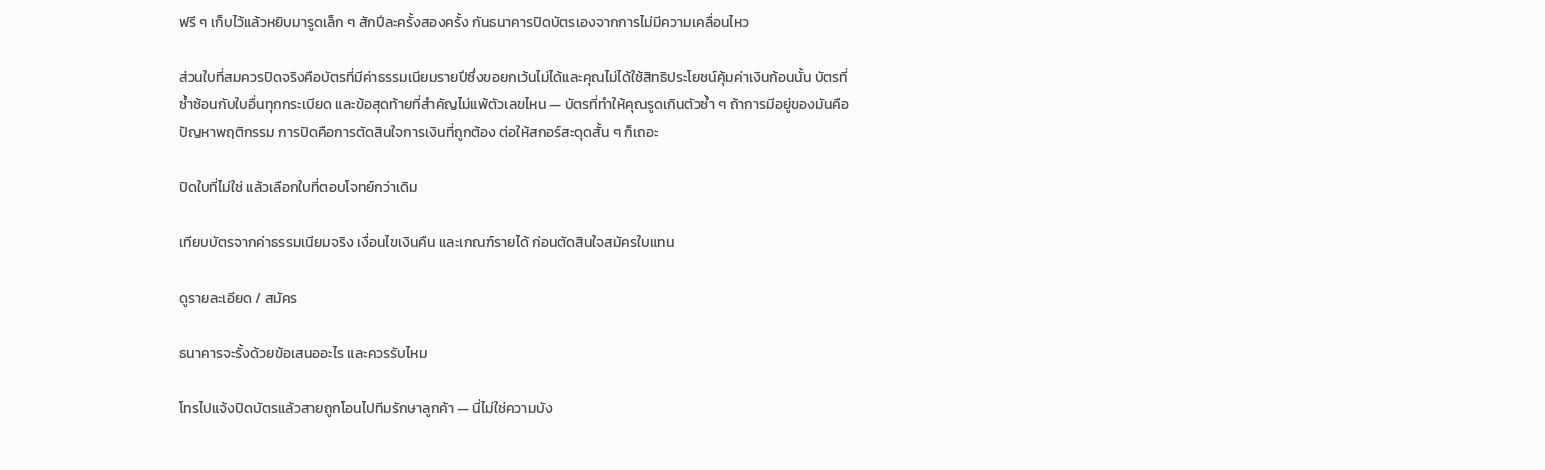ฟรี ๆ เก็บไว้แล้วหยิบมารูดเล็ก ๆ สักปีละครั้งสองครั้ง กันธนาคารปิดบัตรเองจากการไม่มีความเคลื่อนไหว

ส่วนใบที่สมควรปิดจริงคือบัตรที่มีค่าธรรมเนียมรายปีซึ่งขอยกเว้นไม่ได้และคุณไม่ได้ใช้สิทธิประโยชน์คุ้มค่าเงินก้อนนั้น บัตรที่ซ้ำซ้อนกับใบอื่นทุกกระเบียด และข้อสุดท้ายที่สำคัญไม่แพ้ตัวเลขไหน — บัตรที่ทำให้คุณรูดเกินตัวซ้ำ ๆ ถ้าการมีอยู่ของมันคือปัญหาพฤติกรรม การปิดคือการตัดสินใจการเงินที่ถูกต้อง ต่อให้สกอร์สะดุดสั้น ๆ ก็เถอะ

ปิดใบที่ไม่ใช่ แล้วเลือกใบที่ตอบโจทย์กว่าเดิม

เทียบบัตรจากค่าธรรมเนียมจริง เงื่อนไขเงินคืน และเกณฑ์รายได้ ก่อนตัดสินใจสมัครใบแทน

ดูรายละเอียด / สมัคร

ธนาคารจะรั้งด้วยข้อเสนออะไร และควรรับไหม

โทรไปแจ้งปิดบัตรแล้วสายถูกโอนไปทีมรักษาลูกค้า — นี่ไม่ใช่ความบัง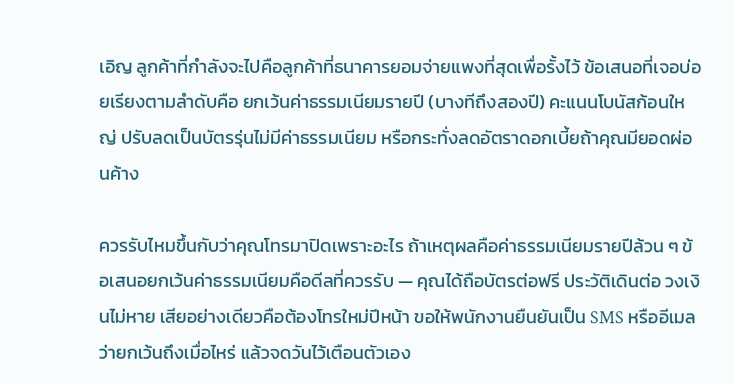เอิญ ลูกค้าที่กำลังจะไปคือลูกค้าที่ธนาคารยอมจ่ายแพงที่สุดเพื่อรั้งไว้ ข้อเสนอที่เจอบ่อยเรียงตามลำดับคือ ยกเว้นค่าธรรมเนียมรายปี (บางทีถึงสองปี) คะแนนโบนัสก้อนใหญ่ ปรับลดเป็นบัตรรุ่นไม่มีค่าธรรมเนียม หรือกระทั่งลดอัตราดอกเบี้ยถ้าคุณมียอดผ่อนค้าง

ควรรับไหมขึ้นกับว่าคุณโทรมาปิดเพราะอะไร ถ้าเหตุผลคือค่าธรรมเนียมรายปีล้วน ๆ ข้อเสนอยกเว้นค่าธรรมเนียมคือดีลที่ควรรับ — คุณได้ถือบัตรต่อฟรี ประวัติเดินต่อ วงเงินไม่หาย เสียอย่างเดียวคือต้องโทรใหม่ปีหน้า ขอให้พนักงานยืนยันเป็น SMS หรืออีเมลว่ายกเว้นถึงเมื่อไหร่ แล้วจดวันไว้เตือนตัวเอง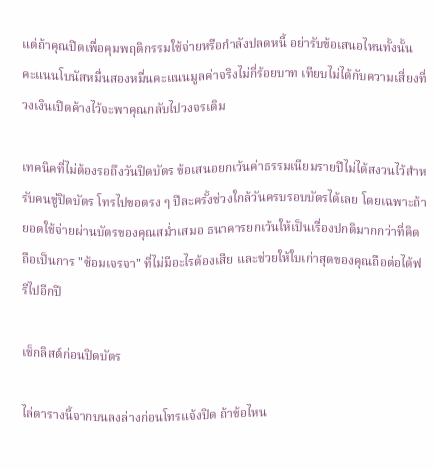แต่ถ้าคุณปิดเพื่อคุมพฤติกรรมใช้จ่ายหรือกำลังปลดหนี้ อย่ารับข้อเสนอไหนทั้งนั้น คะแนนโบนัสหมื่นสองหมื่นคะแนนมูลค่าจริงไม่กี่ร้อยบาท เทียบไม่ได้กับความเสี่ยงที่วงเงินเปิดค้างไว้จะพาคุณกลับไปวงจรเดิม

เทคนิคที่ไม่ต้องรอถึงวันปิดบัตร ข้อเสนอยกเว้นค่าธรรมเนียมรายปีไม่ได้สงวนไว้สำหรับคนขู่ปิดบัตร โทรไปขอตรง ๆ ปีละครั้งช่วงใกล้วันครบรอบบัตรได้เลย โดยเฉพาะถ้ายอดใช้จ่ายผ่านบัตรของคุณสม่ำเสมอ ธนาคารยกเว้นให้เป็นเรื่องปกติมากกว่าที่คิด ถือเป็นการ "ซ้อมเจรจา" ที่ไม่มีอะไรต้องเสีย และช่วยให้ใบเก่าสุดของคุณถือต่อได้ฟรีไปอีกปี

เช็กลิสต์ก่อนปิดบัตร

ไล่ตารางนี้จากบนลงล่างก่อนโทรแจ้งปิด ถ้าข้อไหน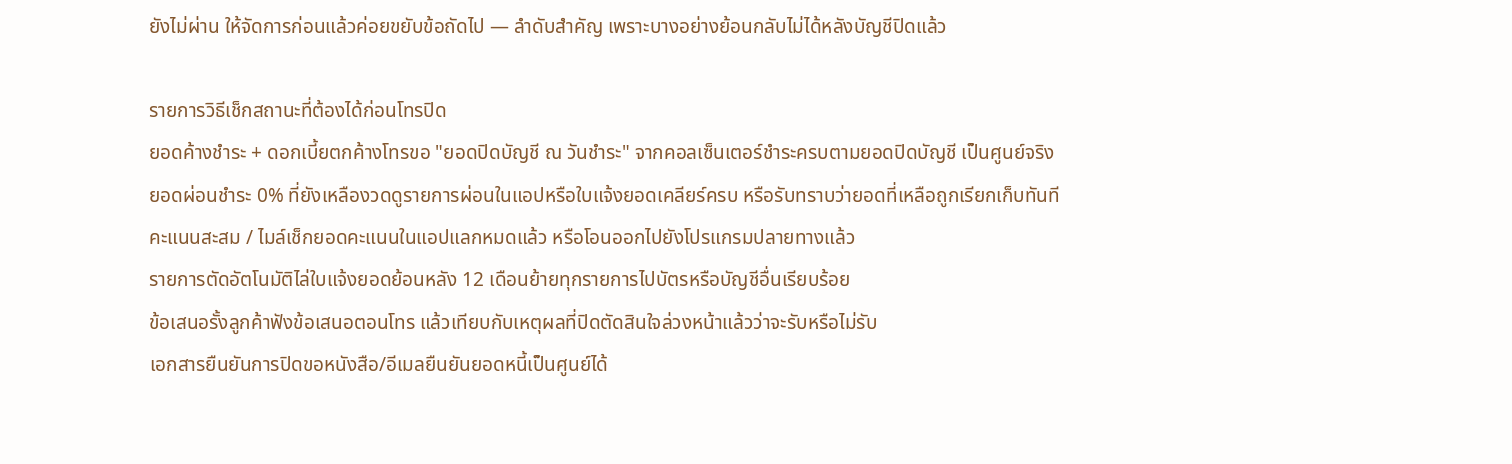ยังไม่ผ่าน ให้จัดการก่อนแล้วค่อยขยับข้อถัดไป — ลำดับสำคัญ เพราะบางอย่างย้อนกลับไม่ได้หลังบัญชีปิดแล้ว

รายการวิธีเช็กสถานะที่ต้องได้ก่อนโทรปิด
ยอดค้างชำระ + ดอกเบี้ยตกค้างโทรขอ "ยอดปิดบัญชี ณ วันชำระ" จากคอลเซ็นเตอร์ชำระครบตามยอดปิดบัญชี เป็นศูนย์จริง
ยอดผ่อนชำระ 0% ที่ยังเหลืองวดดูรายการผ่อนในแอปหรือใบแจ้งยอดเคลียร์ครบ หรือรับทราบว่ายอดที่เหลือถูกเรียกเก็บทันที
คะแนนสะสม / ไมล์เช็กยอดคะแนนในแอปแลกหมดแล้ว หรือโอนออกไปยังโปรแกรมปลายทางแล้ว
รายการตัดอัตโนมัติไล่ใบแจ้งยอดย้อนหลัง 12 เดือนย้ายทุกรายการไปบัตรหรือบัญชีอื่นเรียบร้อย
ข้อเสนอรั้งลูกค้าฟังข้อเสนอตอนโทร แล้วเทียบกับเหตุผลที่ปิดตัดสินใจล่วงหน้าแล้วว่าจะรับหรือไม่รับ
เอกสารยืนยันการปิดขอหนังสือ/อีเมลยืนยันยอดหนี้เป็นศูนย์ได้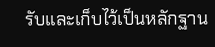รับและเก็บไว้เป็นหลักฐาน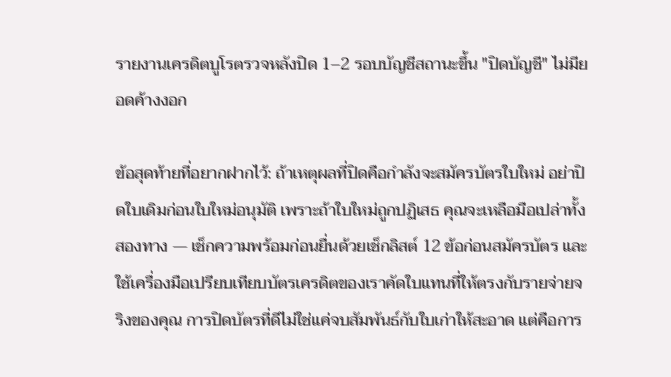รายงานเครดิตบูโรตรวจหลังปิด 1–2 รอบบัญชีสถานะขึ้น "ปิดบัญชี" ไม่มียอดค้างงอก

ข้อสุดท้ายที่อยากฝากไว้: ถ้าเหตุผลที่ปิดคือกำลังจะสมัครบัตรใบใหม่ อย่าปิดใบเดิมก่อนใบใหม่อนุมัติ เพราะถ้าใบใหม่ถูกปฏิเสธ คุณจะเหลือมือเปล่าทั้งสองทาง — เช็กความพร้อมก่อนยื่นด้วยเช็กลิสต์ 12 ข้อก่อนสมัครบัตร และใช้เครื่องมือเปรียบเทียบบัตรเครดิตของเราคัดใบแทนที่ให้ตรงกับรายจ่ายจริงของคุณ การปิดบัตรที่ดีไม่ใช่แค่จบสัมพันธ์กับใบเก่าให้สะอาด แต่คือการ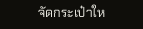จัดกระเป๋าให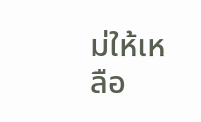ม่ให้เหลือ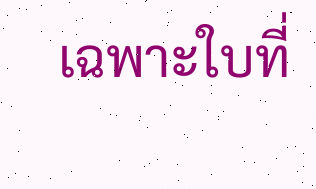เฉพาะใบที่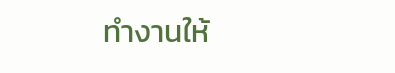ทำงานให้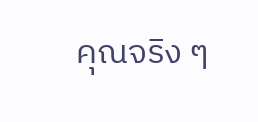คุณจริง ๆ